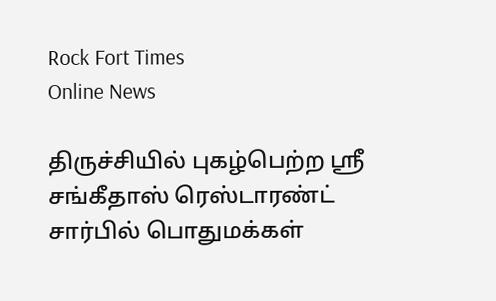Rock Fort Times
Online News

திருச்சியில் புகழ்பெற்ற ஸ்ரீ சங்கீதாஸ் ரெஸ்டாரண்ட் சார்பில் பொதுமக்கள்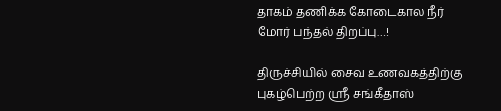தாகம் தணிக்க கோடைகால நீர் மோர் பந்தல் திறப்பு…!

திருச்சியில் சைவ உணவகத்திற்கு புகழ்பெற்ற ஸ்ரீ சங்கீதாஸ்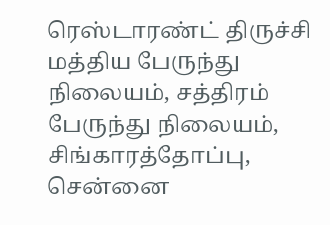ரெஸ்டாரண்ட் திருச்சி மத்திய பேருந்து நிலையம், சத்திரம் பேருந்து நிலையம், சிங்காரத்தோப்பு, சென்னை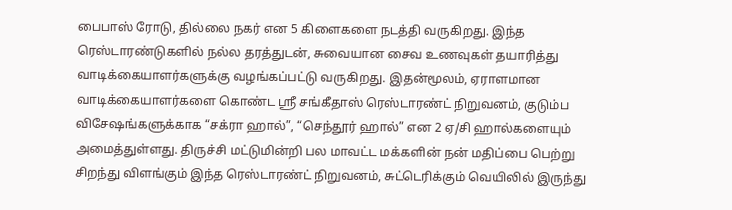பைபாஸ் ரோடு, தில்லை நகர் என 5 கிளைகளை நடத்தி வருகிறது. இந்த ரெஸ்டாரண்டுகளில் நல்ல தரத்துடன், சுவையான சைவ உணவுகள் தயாரித்து வாடிக்கையாளர்களுக்கு வழங்கப்பட்டு வருகிறது. இதன்மூலம், ஏராளமான வாடிக்கையாளர்களை கொண்ட ஶ்ரீ சங்கீதாஸ் ரெஸ்டாரண்ட் நிறுவனம், குடும்ப விசேஷங்களுக்காக “சக்ரா ஹால்”, “செந்தூர் ஹால்” என 2 ஏ/சி ஹால்களையும் அமைத்துள்ளது. திருச்சி மட்டுமின்றி பல மாவட்ட மக்களின் நன் மதிப்பை பெற்று சிறந்து விளங்கும் இந்த ரெஸ்டாரண்ட் நிறுவனம், சுட்டெரிக்கும் வெயிலில் இருந்து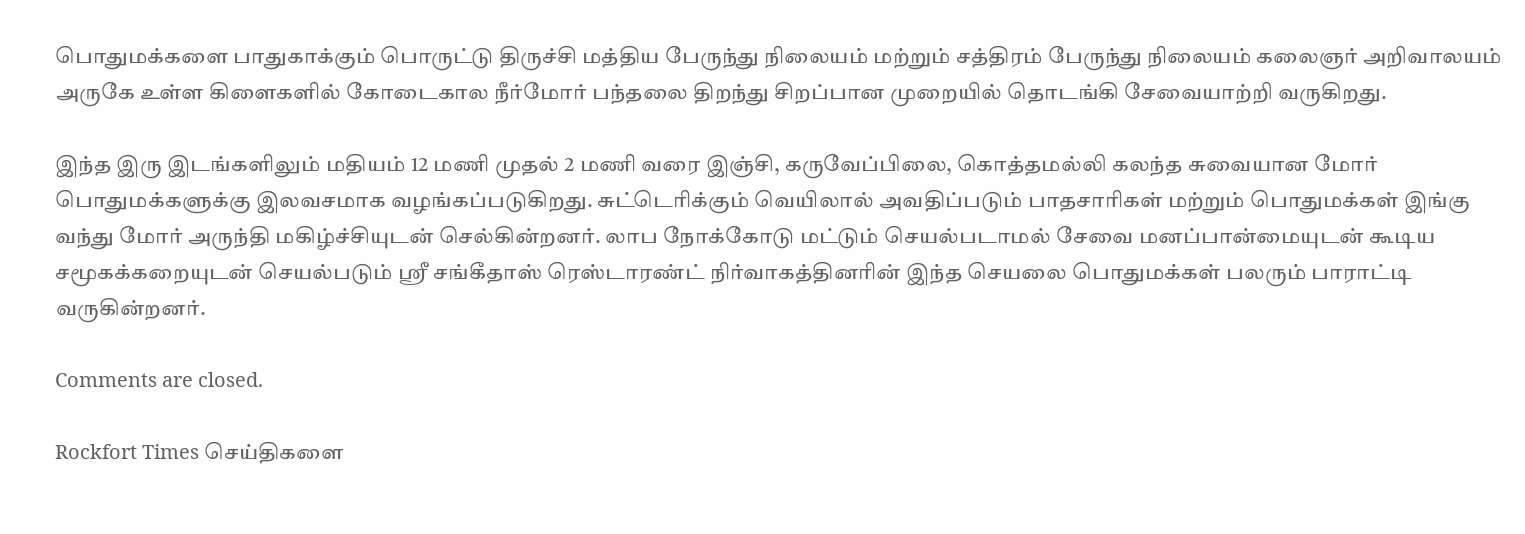பொதுமக்களை பாதுகாக்கும் பொருட்டு திருச்சி மத்திய பேருந்து நிலையம் மற்றும் சத்திரம் பேருந்து நிலையம் கலைஞர் அறிவாலயம் அருகே உள்ள கிளைகளில் கோடைகால நீர்மோர் பந்தலை திறந்து சிறப்பான முறையில் தொடங்கி சேவையாற்றி வருகிறது.

இந்த இரு இடங்களிலும் மதியம் 12 மணி முதல் 2 மணி வரை இஞ்சி, கருவேப்பிலை, கொத்தமல்லி கலந்த சுவையான மோர் பொதுமக்களுக்கு இலவசமாக வழங்கப்படுகிறது. சுட்டெரிக்கும் வெயிலால் அவதிப்படும் பாதசாரிகள் மற்றும் பொதுமக்கள் இங்கு வந்து மோர் அருந்தி மகிழ்ச்சியுடன் செல்கின்றனர். லாப நோக்கோடு மட்டும் செயல்படாமல் சேவை மனப்பான்மையுடன் கூடிய சமூகக்கறையுடன் செயல்படும் ஸ்ரீ சங்கீதாஸ் ரெஸ்டாரண்ட் நிர்வாகத்தினரின் இந்த செயலை பொதுமக்கள் பலரும் பாராட்டி வருகின்றனர்.

Comments are closed.

Rockfort Times செய்திகளை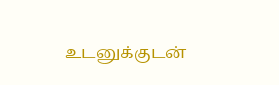உடனுக்குடன்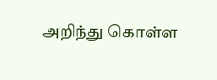அறிந்து கொள்ள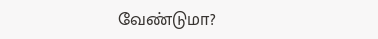வேண்டுமா?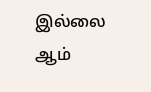இல்லை ஆம்